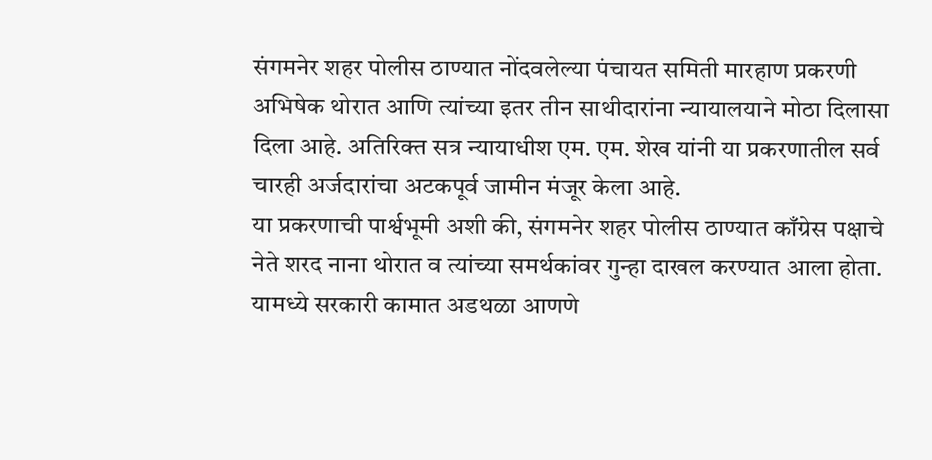संगमनेर शहर पोलीस ठाण्यात नोंदवलेल्या पंचायत समिती मारहाण प्रकरणी अभिषेक थोरात आणि त्यांच्या इतर तीन साथीदारांना न्यायालयाने मोठा दिलासा दिला आहे. अतिरिक्त सत्र न्यायाधीश एम. एम. शेख यांनी या प्रकरणातील सर्व चारही अर्जदारांचा अटकपूर्व जामीन मंजूर केला आहे.
या प्रकरणाची पार्श्वभूमी अशी की, संगमनेर शहर पोलीस ठाण्यात काँग्रेस पक्षाचे नेते शरद नाना थोरात व त्यांच्या समर्थकांवर गुन्हा दाखल करण्यात आला होता. यामध्ये सरकारी कामात अडथळा आणणे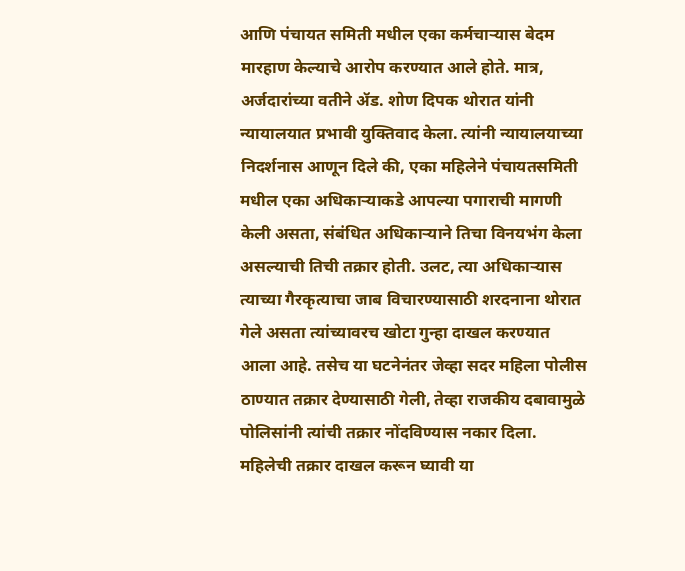आणि पंचायत समिती मधील एका कर्मचाऱ्यास बेदम मारहाण केल्याचे आरोप करण्यात आले होते. मात्र, अर्जदारांच्या वतीने ॲड. शोण दिपक थोरात यांनी न्यायालयात प्रभावी युक्तिवाद केला. त्यांनी न्यायालयाच्या निदर्शनास आणून दिले की, एका महिलेने पंचायतसमिती मधील एका अधिकाऱ्याकडे आपल्या पगाराची मागणी केली असता, संबंधित अधिकाऱ्याने तिचा विनयभंग केला असल्याची तिची तक्रार होती. उलट, त्या अधिकाऱ्यास त्याच्या गैरकृत्याचा जाब विचारण्यासाठी शरदनाना थोरात गेले असता त्यांच्यावरच खोटा गुन्हा दाखल करण्यात आला आहे. तसेच या घटनेनंतर जेव्हा सदर महिला पोलीस ठाण्यात तक्रार देण्यासाठी गेली, तेव्हा राजकीय दबावामुळे पोलिसांनी त्यांची तक्रार नोंदविण्यास नकार दिला. महिलेची तक्रार दाखल करून घ्यावी या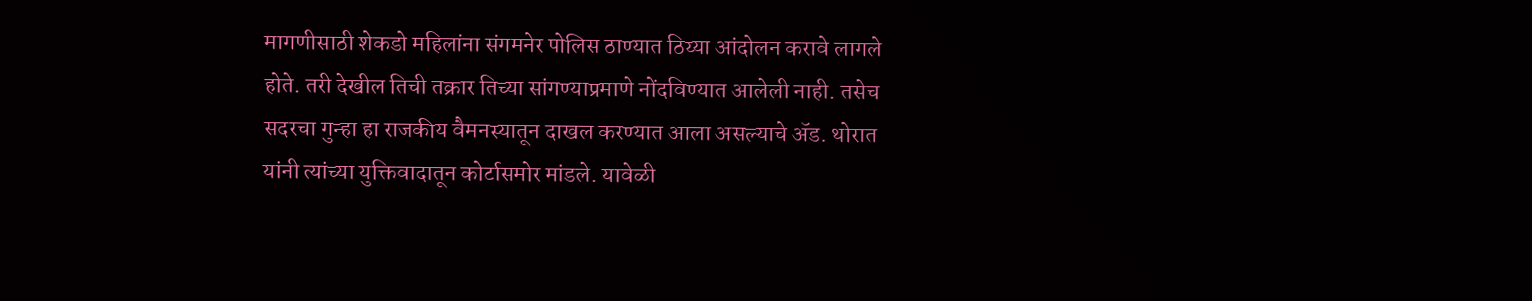मागणीसाठी शेकडो महिलांना संगमनेर पोलिस ठाण्यात ठिय्या आंदोलन करावे लागले होते. तरी देखील तिची तक्रार तिच्या सांगण्याप्रमाणे नोंदविण्यात आलेली नाही. तसेच सदरचा गुन्हा हा राजकीय वैमनस्यातून दाखल करण्यात आला असल्याचे ॲड. थोरात यांनी त्यांच्या युक्तिवादातून कोर्टासमोर मांडले. यावेळी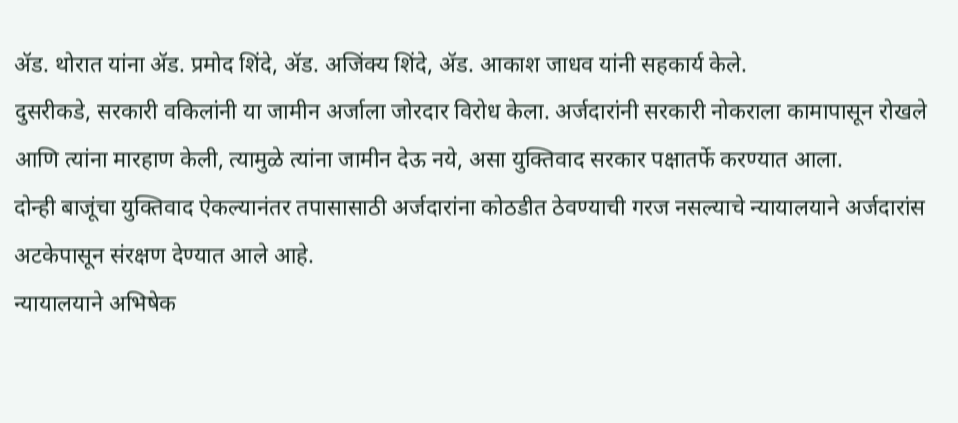ॲड. थोरात यांना ॲड. प्रमोद शिंदे, ॲड. अजिंक्य शिंदे, ॲड. आकाश जाधव यांनी सहकार्य केले.
दुसरीकडे, सरकारी वकिलांनी या जामीन अर्जाला जोरदार विरोध केला. अर्जदारांनी सरकारी नोकराला कामापासून रोखले आणि त्यांना मारहाण केली, त्यामुळे त्यांना जामीन देऊ नये, असा युक्तिवाद सरकार पक्षातर्फे करण्यात आला.
दोन्ही बाजूंचा युक्तिवाद ऐकल्यानंतर तपासासाठी अर्जदारांना कोठडीत ठेवण्याची गरज नसल्याचे न्यायालयाने अर्जदारांस अटकेपासून संरक्षण देण्यात आले आहे.
न्यायालयाने अभिषेक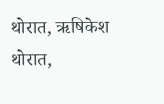थोरात, ऋषिकेश थोरात,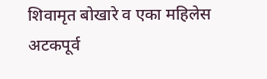शिवामृत बोखारे व एका महिलेस अटकपूर्व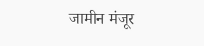जामीन मंजूर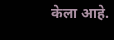केला आहे.